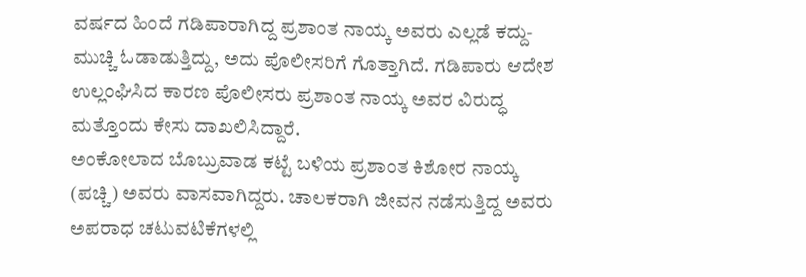ವರ್ಷದ ಹಿಂದೆ ಗಡಿಪಾರಾಗಿದ್ದ ಪ್ರಶಾಂತ ನಾಯ್ಕ ಅವರು ಎಲ್ಲಡೆ ಕದ್ದು-ಮುಚ್ಚಿ ಓಡಾಡುತ್ತಿದ್ದು, ಅದು ಪೊಲೀಸರಿಗೆ ಗೊತ್ತಾಗಿದೆ. ಗಡಿಪಾರು ಆದೇಶ ಉಲ್ಲಂಘಿಸಿದ ಕಾರಣ ಪೊಲೀಸರು ಪ್ರಶಾಂತ ನಾಯ್ಕ ಅವರ ವಿರುದ್ಧ ಮತ್ತೊಂದು ಕೇಸು ದಾಖಲಿಸಿದ್ದಾರೆ.
ಅಂಕೋಲಾದ ಬೊಬ್ರುವಾಡ ಕಟ್ಟೆ ಬಳಿಯ ಪ್ರಶಾಂತ ಕಿಶೋರ ನಾಯ್ಕ (ಪಚ್ಚಿ) ಅವರು ವಾಸವಾಗಿದ್ದರು. ಚಾಲಕರಾಗಿ ಜೀವನ ನಡೆಸುತ್ತಿದ್ದ ಅವರು ಅಪರಾಧ ಚಟುವಟಿಕೆಗಳಲ್ಲಿ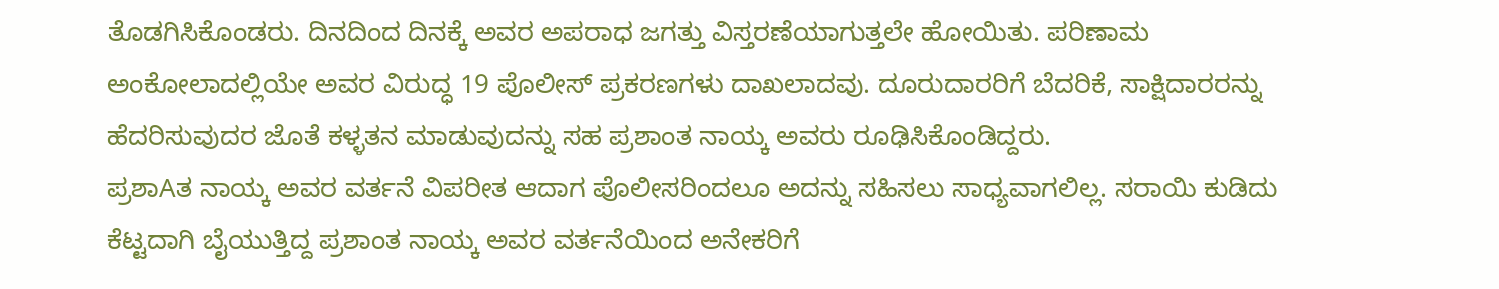ತೊಡಗಿಸಿಕೊಂಡರು. ದಿನದಿಂದ ದಿನಕ್ಕೆ ಅವರ ಅಪರಾಧ ಜಗತ್ತು ವಿಸ್ತರಣೆಯಾಗುತ್ತಲೇ ಹೋಯಿತು. ಪರಿಣಾಮ ಅಂಕೋಲಾದಲ್ಲಿಯೇ ಅವರ ವಿರುದ್ಧ 19 ಪೊಲೀಸ್ ಪ್ರಕರಣಗಳು ದಾಖಲಾದವು. ದೂರುದಾರರಿಗೆ ಬೆದರಿಕೆ, ಸಾಕ್ಷಿದಾರರನ್ನು ಹೆದರಿಸುವುದರ ಜೊತೆ ಕಳ್ಳತನ ಮಾಡುವುದನ್ನು ಸಹ ಪ್ರಶಾಂತ ನಾಯ್ಕ ಅವರು ರೂಢಿಸಿಕೊಂಡಿದ್ದರು.
ಪ್ರಶಾAತ ನಾಯ್ಕ ಅವರ ವರ್ತನೆ ವಿಪರೀತ ಆದಾಗ ಪೊಲೀಸರಿಂದಲೂ ಅದನ್ನು ಸಹಿಸಲು ಸಾಧ್ಯವಾಗಲಿಲ್ಲ. ಸರಾಯಿ ಕುಡಿದು ಕೆಟ್ಟದಾಗಿ ಬೈಯುತ್ತಿದ್ದ ಪ್ರಶಾಂತ ನಾಯ್ಕ ಅವರ ವರ್ತನೆಯಿಂದ ಅನೇಕರಿಗೆ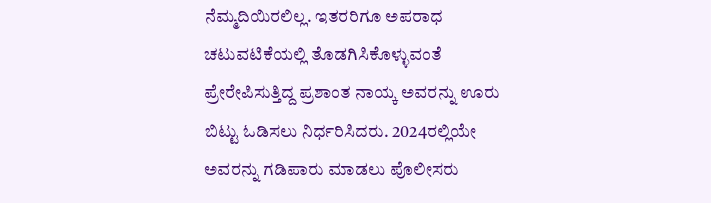ನೆಮ್ಮದಿಯಿರಲಿಲ್ಲ. ಇತರರಿಗೂ ಅಪರಾಧ ಚಟುವಟಿಕೆಯಲ್ಲಿ ತೊಡಗಿಸಿಕೊಳ್ಳುವಂತೆ ಪ್ರೇರೇಪಿಸುತ್ತಿದ್ದ ಪ್ರಶಾಂತ ನಾಯ್ಕ ಅವರನ್ನು ಊರು ಬಿಟ್ಟು ಓಡಿಸಲು ನಿರ್ಧರಿಸಿದರು. 2024ರಲ್ಲಿಯೇ ಅವರನ್ನು ಗಡಿಪಾರು ಮಾಡಲು ಪೊಲೀಸರು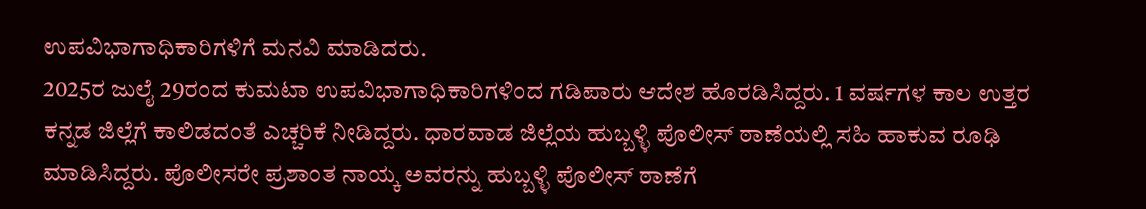ಉಪವಿಭಾಗಾಧಿಕಾರಿಗಳಿಗೆ ಮನವಿ ಮಾಡಿದರು.
2025ರ ಜುಲೈ 29ರಂದ ಕುಮಟಾ ಉಪವಿಭಾಗಾಧಿಕಾರಿಗಳಿಂದ ಗಡಿಪಾರು ಆದೇಶ ಹೊರಡಿಸಿದ್ದರು. 1 ವರ್ಷಗಳ ಕಾಲ ಉತ್ತರ ಕನ್ನಡ ಜಿಲ್ಲೆಗೆ ಕಾಲಿಡದಂತೆ ಎಚ್ಚರಿಕೆ ನೀಡಿದ್ದರು. ಧಾರವಾಡ ಜಿಲ್ಲೆಯ ಹುಬ್ಬಳ್ಳಿ ಪೊಲೀಸ್ ಠಾಣೆಯಲ್ಲಿ ಸಹಿ ಹಾಕುವ ರೂಢಿ ಮಾಡಿಸಿದ್ದರು. ಪೊಲೀಸರೇ ಪ್ರಶಾಂತ ನಾಯ್ಕ ಅವರನ್ನು ಹುಬ್ಬಳ್ಳಿ ಪೊಲೀಸ್ ಠಾಣೆಗೆ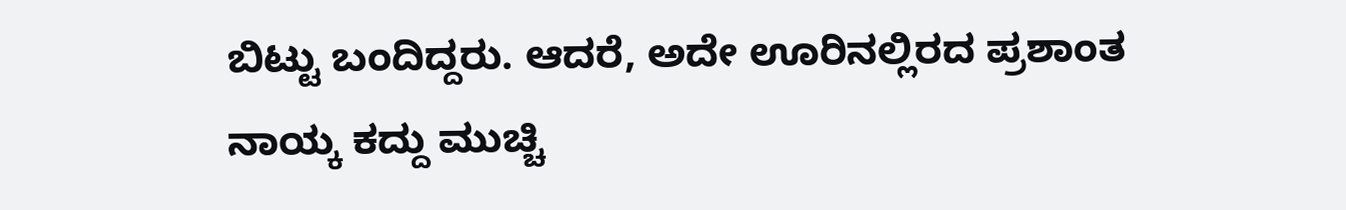ಬಿಟ್ಟು ಬಂದಿದ್ದರು. ಆದರೆ, ಅದೇ ಊರಿನಲ್ಲಿರದ ಪ್ರಶಾಂತ ನಾಯ್ಕ ಕದ್ದು ಮುಚ್ಚಿ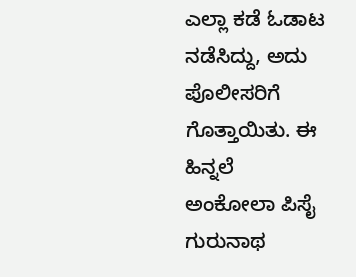ಎಲ್ಲಾ ಕಡೆ ಓಡಾಟ ನಡೆಸಿದ್ದು, ಅದು ಪೊಲೀಸರಿಗೆ ಗೊತ್ತಾಯಿತು. ಈ ಹಿನ್ನಲೆ ಅಂಕೋಲಾ ಪಿಸೈ ಗುರುನಾಥ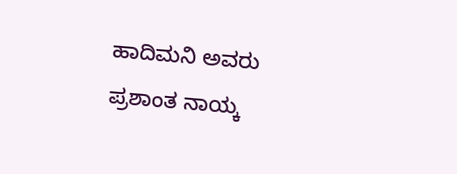ಹಾದಿಮನಿ ಅವರು ಪ್ರಶಾಂತ ನಾಯ್ಕ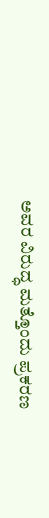ಅವರ ವಿರುದ್ಧ ಮತ್ತೊಂದು ಪ್ರಕರಣ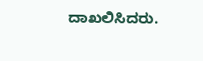ದಾಖಲಿಸಿದರು.